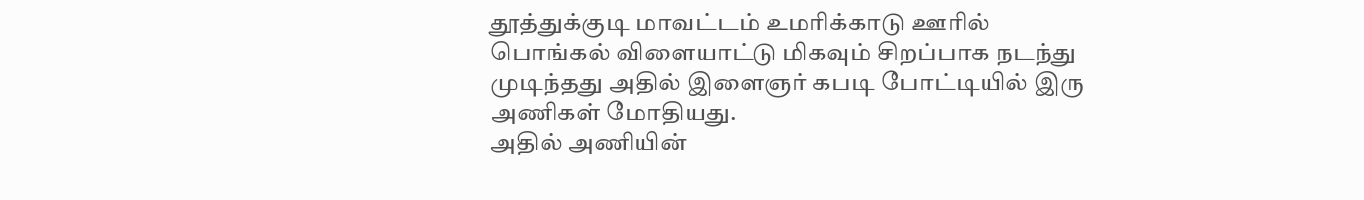தூத்துக்குடி மாவட்டம் உமரிக்காடு ஊரில் பொங்கல் விளையாட்டு மிகவும் சிறப்பாக நடந்து முடிந்தது அதில் இளைஞர் கபடி போட்டியில் இரு அணிகள் மோதியது.
அதில் அணியின்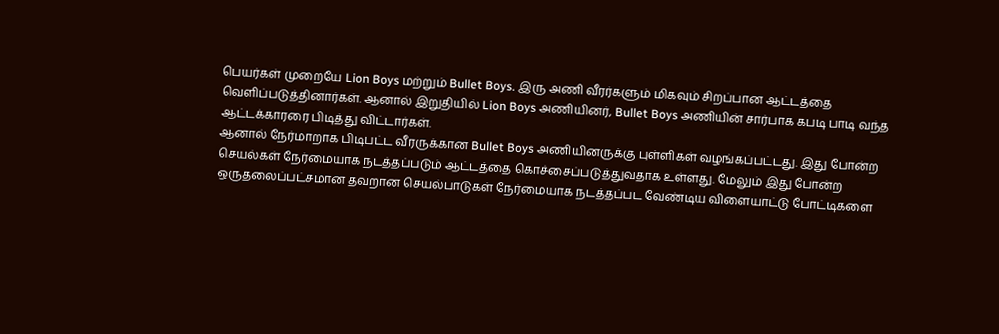பெயர்கள் முறையே Lion Boys மற்றும் Bullet Boys. இரு அணி வீரர்களும் மிகவும் சிறப்பான ஆட்டத்தை வெளிப்படுத்தினார்கள். ஆனால் இறுதியில் Lion Boys அணியினர், Bullet Boys அணியின் சார்பாக கபடி பாடி வந்த ஆட்டக்காரரை பிடித்து விட்டார்கள்.
ஆனால் நேர்மாறாக பிடிபட்ட வீரருக்கான Bullet Boys அணியினருக்கு புள்ளிகள் வழங்கப்பட்டது. இது போன்ற செயல்கள் நேர்மையாக நடத்தப்படும் ஆட்டத்தை கொச்சைப்படுத்துவதாக உள்ளது. மேலும் இது போன்ற ஒருதலைப்பட்சமான தவறான செயல்பாடுகள் நேர்மையாக நடத்தப்பட வேண்டிய விளையாட்டு போட்டிகளை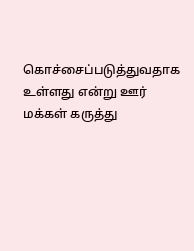கொச்சைப்படுத்துவதாக உள்ளது என்று ஊர் மக்கள் கருத்து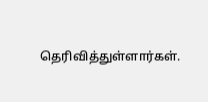தெரிவித்துள்ளார்கள்.